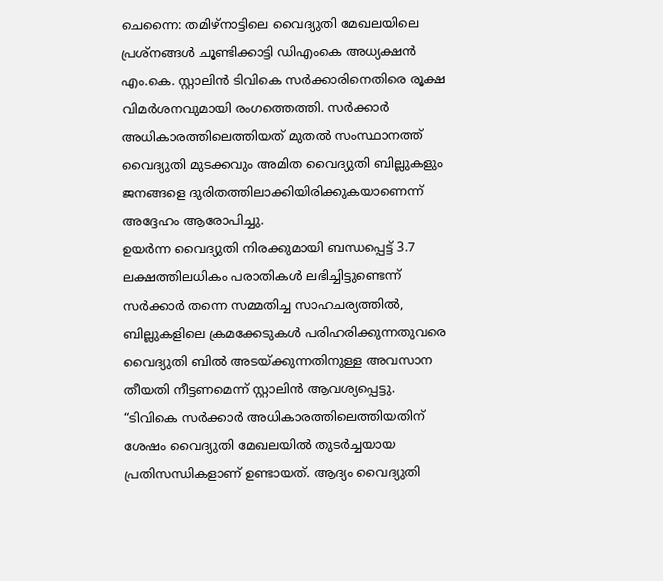ചെന്നൈ: തമിഴ്നാട്ടിലെ വൈദ്യുതി മേഖലയിലെ പ്രശ്നങ്ങൾ ചൂണ്ടിക്കാട്ടി ഡിഎംകെ അധ്യക്ഷൻ എം.കെ. സ്റ്റാലിൻ ടിവികെ സർക്കാരിനെതിരെ രൂക്ഷ വിമർശനവുമായി രംഗത്തെത്തി. സർക്കാർ അധികാരത്തിലെത്തിയത് മുതൽ സംസ്ഥാനത്ത് വൈദ്യുതി മുടക്കവും അമിത വൈദ്യുതി ബില്ലുകളും ജനങ്ങളെ ദുരിതത്തിലാക്കിയിരിക്കുകയാണെന്ന് അദ്ദേഹം ആരോപിച്ചു.
ഉയർന്ന വൈദ്യുതി നിരക്കുമായി ബന്ധപ്പെട്ട് 3.7 ലക്ഷത്തിലധികം പരാതികൾ ലഭിച്ചിട്ടുണ്ടെന്ന് സർക്കാർ തന്നെ സമ്മതിച്ച സാഹചര്യത്തിൽ, ബില്ലുകളിലെ ക്രമക്കേടുകൾ പരിഹരിക്കുന്നതുവരെ വൈദ്യുതി ബിൽ അടയ്ക്കുന്നതിനുള്ള അവസാന തീയതി നീട്ടണമെന്ന് സ്റ്റാലിൻ ആവശ്യപ്പെട്ടു.
“ടിവികെ സർക്കാർ അധികാരത്തിലെത്തിയതിന് ശേഷം വൈദ്യുതി മേഖലയിൽ തുടർച്ചയായ പ്രതിസന്ധികളാണ് ഉണ്ടായത്. ആദ്യം വൈദ്യുതി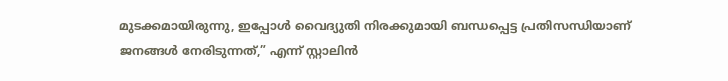മുടക്കമായിരുന്നു, ഇപ്പോൾ വൈദ്യുതി നിരക്കുമായി ബന്ധപ്പെട്ട പ്രതിസന്ധിയാണ് ജനങ്ങൾ നേരിടുന്നത്,” എന്ന് സ്റ്റാലിൻ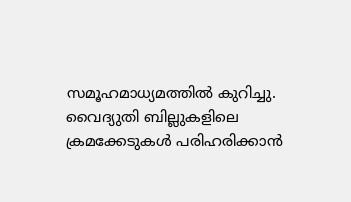സമൂഹമാധ്യമത്തിൽ കുറിച്ചു.
വൈദ്യുതി ബില്ലുകളിലെ ക്രമക്കേടുകൾ പരിഹരിക്കാൻ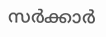സർക്കാർ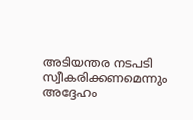അടിയന്തര നടപടി സ്വീകരിക്കണമെന്നും അദ്ദേഹം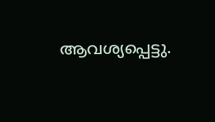ആവശ്യപ്പെട്ടു.